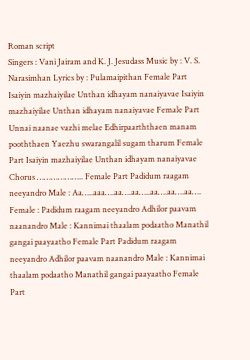Roman script
Singers : Vani Jairam and K. J. Jesudass Music by : V. S. Narasimhan Lyrics by : Pulamaipithan Female Part Isaiyin mazhaiyilae Unthan idhayam nanaiyavae Isaiyin mazhaiyilae Unthan idhayam nanaiyavae Female Part Unnai naanae vazhi melae Edhirpaarththaen manam pooththaen Yaezhu swarangalil sugam tharum Female Part Isaiyin mazhaiyilae Unthan idhayam nanaiyavae Chorus ……………….. Female Part Padidum raagam neeyandro Male : Aa…..aaa….aa….aa…..aa….aa….aa…. Female : Padidum raagam neeyandro Adhilor paavam naanandro Male : Kannimai thaalam podaatho Manathil gangai paayaatho Female Part Padidum raagam neeyandro Adhilor paavam naanandro Male : Kannimai thaalam podaatho Manathil gangai paayaatho Female Part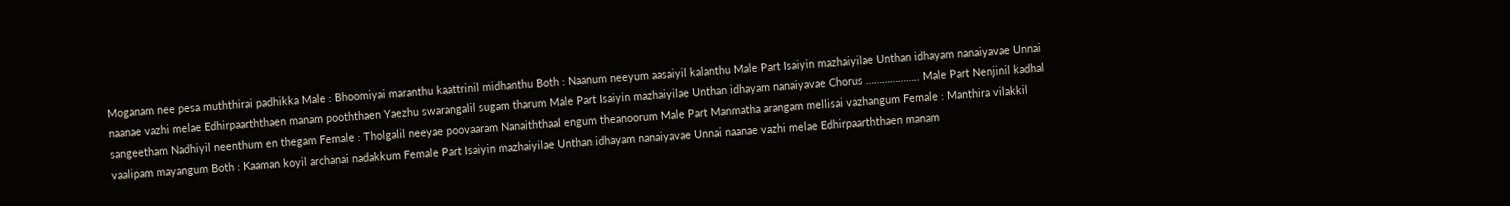Moganam nee pesa muththirai padhikka Male : Bhoomiyai maranthu kaattrinil midhanthu Both : Naanum neeyum aasaiyil kalanthu Male Part Isaiyin mazhaiyilae Unthan idhayam nanaiyavae Unnai naanae vazhi melae Edhirpaarththaen manam pooththaen Yaezhu swarangalil sugam tharum Male Part Isaiyin mazhaiyilae Unthan idhayam nanaiyavae Chorus ……………….. Male Part Nenjinil kadhal sangeetham Nadhiyil neenthum en thegam Female : Tholgalil neeyae poovaaram Nanaiththaal engum theanoorum Male Part Manmatha arangam mellisai vazhangum Female : Manthira vilakkil vaalipam mayangum Both : Kaaman koyil archanai nadakkum Female Part Isaiyin mazhaiyilae Unthan idhayam nanaiyavae Unnai naanae vazhi melae Edhirpaarththaen manam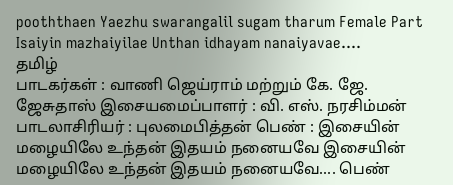pooththaen Yaezhu swarangalil sugam tharum Female Part Isaiyin mazhaiyilae Unthan idhayam nanaiyavae….
தமிழ்
பாடகர்கள் : வாணி ஜெய்ராம் மற்றும் கே. ஜே. ஜேசுதாஸ் இசையமைப்பாளர் : வி. எஸ். நரசிம்மன் பாடலாசிரியர் : புலமைபித்தன் பெண் : இசையின் மழையிலே உந்தன் இதயம் நனையவே இசையின் மழையிலே உந்தன் இதயம் நனையவே.... பெண்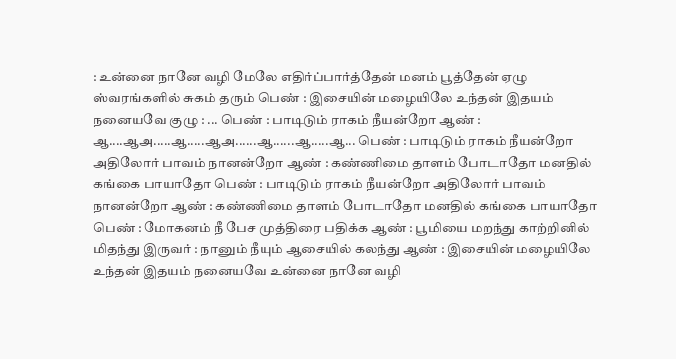: உன்னை நானே வழி மேலே எதிர்ப்பார்த்தேன் மனம் பூத்தேன் ஏழு ஸ்வரங்களில் சுகம் தரும் பெண் : இசையின் மழையிலே உந்தன் இதயம் நனையவே குழு : ... பெண் : பாடிடும் ராகம் நீயன்றோ ஆண் : ஆ....ஆஅ.....ஆ.....ஆஅ......ஆ......ஆ.....ஆ... பெண் : பாடிடும் ராகம் நீயன்றோ அதிலோர் பாவம் நானன்றோ ஆண் : கண்ணிமை தாளம் போடாதோ மனதில் கங்கை பாயாதோ பெண் : பாடிடும் ராகம் நீயன்றோ அதிலோர் பாவம் நானன்றோ ஆண் : கண்ணிமை தாளம் போடாதோ மனதில் கங்கை பாயாதோ பெண் : மோகனம் நீ பேச முத்திரை பதிக்க ஆண் : பூமியை மறந்து காற்றினில் மிதந்து இருவர் : நானும் நீயும் ஆசையில் கலந்து ஆண் : இசையின் மழையிலே உந்தன் இதயம் நனையவே உன்னை நானே வழி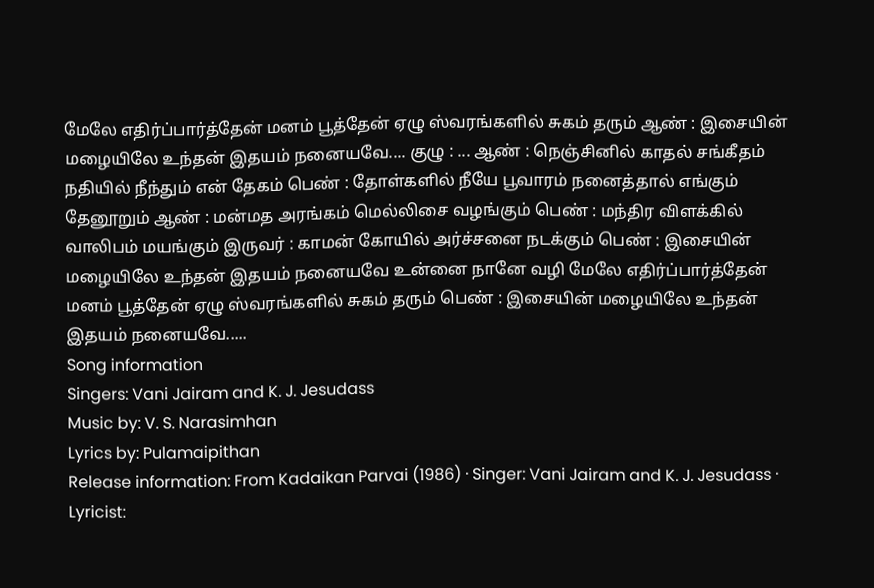மேலே எதிர்ப்பார்த்தேன் மனம் பூத்தேன் ஏழு ஸ்வரங்களில் சுகம் தரும் ஆண் : இசையின் மழையிலே உந்தன் இதயம் நனையவே.... குழு : ... ஆண் : நெஞ்சினில் காதல் சங்கீதம் நதியில் நீந்தும் என் தேகம் பெண் : தோள்களில் நீயே பூவாரம் நனைத்தால் எங்கும் தேனூறும் ஆண் : மன்மத அரங்கம் மெல்லிசை வழங்கும் பெண் : மந்திர விளக்கில் வாலிபம் மயங்கும் இருவர் : காமன் கோயில் அர்ச்சனை நடக்கும் பெண் : இசையின் மழையிலே உந்தன் இதயம் நனையவே உன்னை நானே வழி மேலே எதிர்ப்பார்த்தேன் மனம் பூத்தேன் ஏழு ஸ்வரங்களில் சுகம் தரும் பெண் : இசையின் மழையிலே உந்தன் இதயம் நனையவே.....
Song information
Singers: Vani Jairam and K. J. Jesudass
Music by: V. S. Narasimhan
Lyrics by: Pulamaipithan
Release information: From Kadaikan Parvai (1986) · Singer: Vani Jairam and K. J. Jesudass · Lyricist: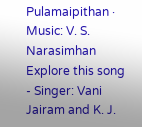Pulamaipithan · Music: V. S. Narasimhan
Explore this song
- Singer: Vani Jairam and K. J.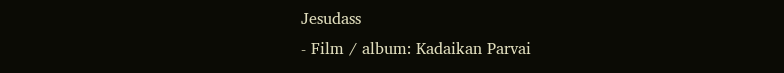Jesudass
- Film / album: Kadaikan Parvai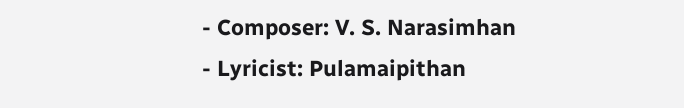- Composer: V. S. Narasimhan
- Lyricist: Pulamaipithan